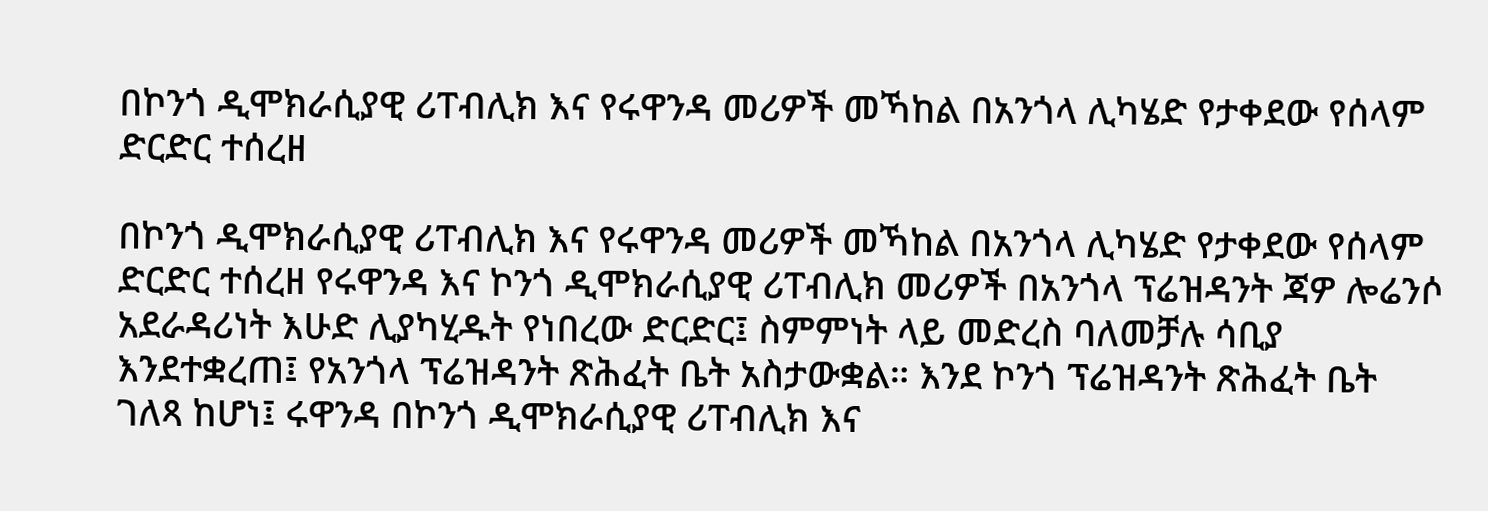በኮንጎ ዲሞክራሲያዊ ሪፐብሊክ እና የሩዋንዳ መሪዎች መኻከል በአንጎላ ሊካሄድ የታቀደው የሰላም ድርድር ተሰረዘ

በኮንጎ ዲሞክራሲያዊ ሪፐብሊክ እና የሩዋንዳ መሪዎች መኻከል በአንጎላ ሊካሄድ የታቀደው የሰላም ድርድር ተሰረዘ የሩዋንዳ እና ኮንጎ ዲሞክራሲያዊ ሪፐብሊክ መሪዎች በአንጎላ ፕሬዝዳንት ጃዎ ሎሬንሶ አደራዳሪነት እሁድ ሊያካሂዱት የነበረው ድርድር፤ ስምምነት ላይ መድረስ ባለመቻሉ ሳቢያ እንደተቋረጠ፤ የአንጎላ ፕሬዝዳንት ጽሕፈት ቤት አስታውቋል። እንደ ኮንጎ ፕሬዝዳንት ጽሕፈት ቤት ገለጻ ከሆነ፤ ሩዋንዳ በኮንጎ ዲሞክራሲያዊ ሪፐብሊክ እና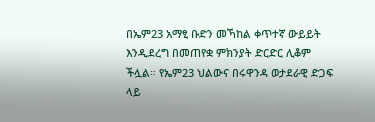በኤም23 አማፂ ቡድን መኻከል ቀጥተኛ ውይይት እንዲደረግ በመጠየቋ ምክንያት ድርድር ሊቆም ችሏል። የኤም23 ህልውና በሩዋንዳ ወታደራዊ ድጋፍ ላይ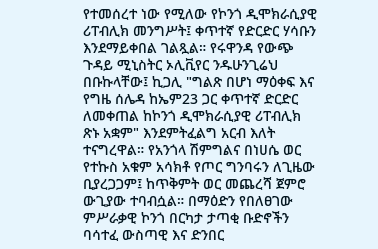የተመሰረተ ነው የሚለው የኮንጎ ዲሞክራሲያዊ ሪፐብሊክ መንግሥት፤ ቀጥተኛ የድርድር ሃሳቡን እንደማይቀበል ገልጿል። የሩዋንዳ የውጭ ጉዳይ ሚኒስትር ኦሊቪየር ንዱሁንጊሬህ በቡኩላቸው፤ ኪጋሊ "ግልጽ በሆነ ማዕቀፍ እና የግዜ ሰሌዳ ከኤም23 ጋር ቀጥተኛ ድርድር ለመቀጠል ከኮንጎ ዲሞክራሲያዊ ሪፐብሊክ ጽኑ አቋም" እንደምትፈልግ አርብ እለት ተናግረዋል። የአንጎላ ሽምግልና በነሀሴ ወር የተኩስ አቁም አሳክቶ የጦር ግንባሩን ለጊዜው ቢያረጋጋም፤ ከጥቅምት ወር መጨረሻ ጀምሮ ውጊያው ተባብሷል። በማዕድን የበለፀገው ምሥራቃዊ ኮንጎ በርካታ ታጣቂ ቡድኖችን ባሳተፈ ውስጣዊ እና ድንበር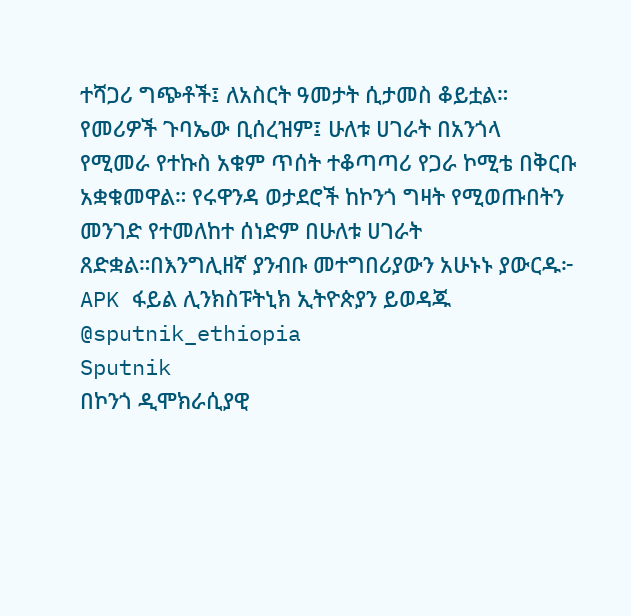ተሻጋሪ ግጭቶች፤ ለአስርት ዓመታት ሲታመስ ቆይቷል። የመሪዎች ጉባኤው ቢሰረዝም፤ ሁለቱ ሀገራት በአንጎላ የሚመራ የተኩስ አቁም ጥሰት ተቆጣጣሪ የጋራ ኮሚቴ በቅርቡ አቋቁመዋል። የሩዋንዳ ወታደሮች ከኮንጎ ግዛት የሚወጡበትን መንገድ የተመለከተ ሰነድም በሁለቱ ሀገራት ጸድቋል።በእንግሊዘኛ ያንብቡ መተግበሪያውን አሁኑኑ ያውርዱ፦ APK ፋይል ሊንክስፑትኒክ ኢትዮጵያን ይወዳጁ @sputnik_ethiopia
Sputnik
በኮንጎ ዲሞክራሲያዊ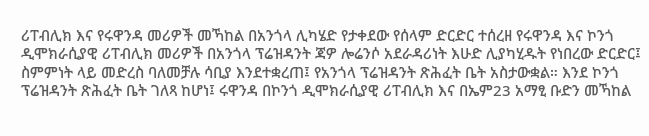ሪፐብሊክ እና የሩዋንዳ መሪዎች መኻከል በአንጎላ ሊካሄድ የታቀደው የሰላም ድርድር ተሰረዘ የሩዋንዳ እና ኮንጎ ዲሞክራሲያዊ ሪፐብሊክ መሪዎች በአንጎላ ፕሬዝዳንት ጃዎ ሎሬንሶ አደራዳሪነት እሁድ ሊያካሂዱት የነበረው ድርድር፤ ስምምነት ላይ መድረስ ባለመቻሉ ሳቢያ እንደተቋረጠ፤ የአንጎላ ፕሬዝዳንት ጽሕፈት ቤት አስታውቋል። እንደ ኮንጎ ፕሬዝዳንት ጽሕፈት ቤት ገለጻ ከሆነ፤ ሩዋንዳ በኮንጎ ዲሞክራሲያዊ ሪፐብሊክ እና በኤም23 አማፂ ቡድን መኻከል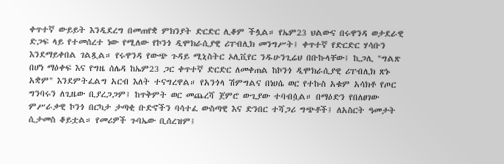ቀጥተኛ ውይይት እንዲደረግ በመጠየቋ ምክንያት ድርድር ሊቆም ችሏል። የኤም23 ህልውና በሩዋንዳ ወታደራዊ ድጋፍ ላይ የተመሰረተ ነው የሚለው የኮንጎ ዲሞክራሲያዊ ሪፐብሊክ መንግሥት፤ ቀጥተኛ የድርድር ሃሳቡን እንደማይቀበል ገልጿል። የሩዋንዳ የውጭ ጉዳይ ሚኒስትር ኦሊቪየር ንዱሁንጊሬህ በቡኩላቸው፤ ኪጋሊ "ግልጽ በሆነ ማዕቀፍ እና የግዜ ሰሌዳ ከኤም23 ጋር ቀጥተኛ ድርድር ለመቀጠል ከኮንጎ ዲሞክራሲያዊ ሪፐብሊክ ጽኑ አቋም" እንደምትፈልግ አርብ እለት ተናግረዋል። የአንጎላ ሽምግልና በነሀሴ ወር የተኩስ አቁም አሳክቶ የጦር ግንባሩን ለጊዜው ቢያረጋጋም፤ ከጥቅምት ወር መጨረሻ ጀምሮ ውጊያው ተባብሷል። በማዕድን የበለፀገው ምሥራቃዊ ኮንጎ በርካታ ታጣቂ ቡድኖችን ባሳተፈ ውስጣዊ እና ድንበር ተሻጋሪ ግጭቶች፤ ለአስርት ዓመታት ሲታመስ ቆይቷል። የመሪዎች ጉባኤው ቢሰረዝም፤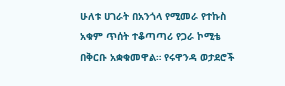ሁለቱ ሀገራት በአንጎላ የሚመራ የተኩስ አቁም ጥሰት ተቆጣጣሪ የጋራ ኮሚቴ በቅርቡ አቋቁመዋል። የሩዋንዳ ወታደሮች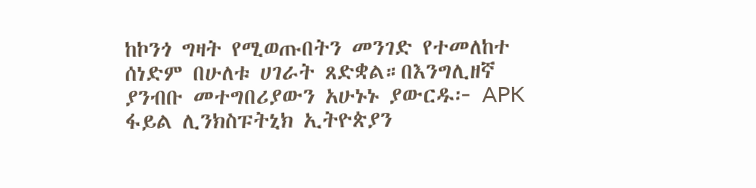ከኮንጎ ግዛት የሚወጡበትን መንገድ የተመለከተ ሰነድም በሁለቱ ሀገራት ጸድቋል።በእንግሊዘኛ ያንብቡ መተግበሪያውን አሁኑኑ ያውርዱ፦ APK ፋይል ሊንክስፑትኒክ ኢትዮጵያን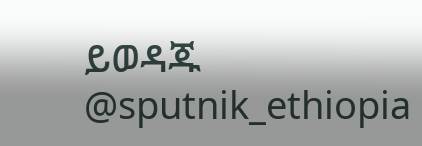ይወዳጁ @sputnik_ethiopia